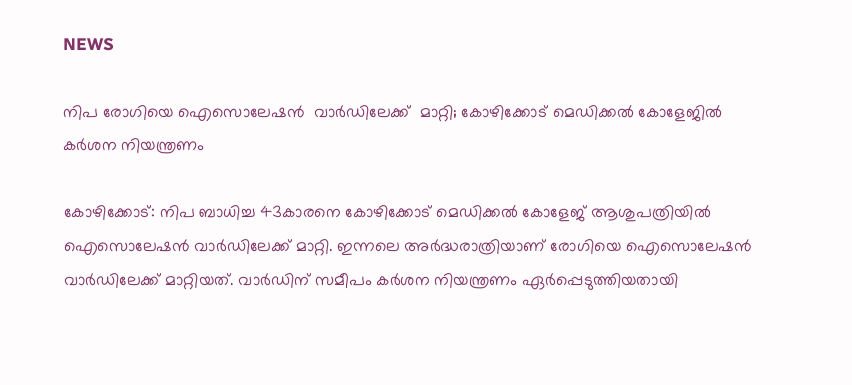NEWS

നിപ രോഗിയെ ഐസൊലേഷൻ  വാർഡിലേക്ക്  മാറ്റി; കോഴിക്കോട് മെഡിക്കൽ കോളേജിൽ കർശന നിയന്ത്രണം

കോഴിക്കോട്: നിപ ബാധിച്ച 43കാരനെ കോഴിക്കോട് മെഡിക്കൽ കോളേജ് ആശുപത്രിയിൽ ഐസൊലേഷൻ വാർഡിലേക്ക് മാറ്റി. ഇന്നലെ അർദ്ധരാത്രിയാണ് രോഗിയെ ഐസൊലേഷൻ വാർഡിലേക്ക് മാറ്റിയത്. വാർഡിന് സമീപം കർശന നിയന്ത്രണം ഏർപ്പെടുത്തിയതായി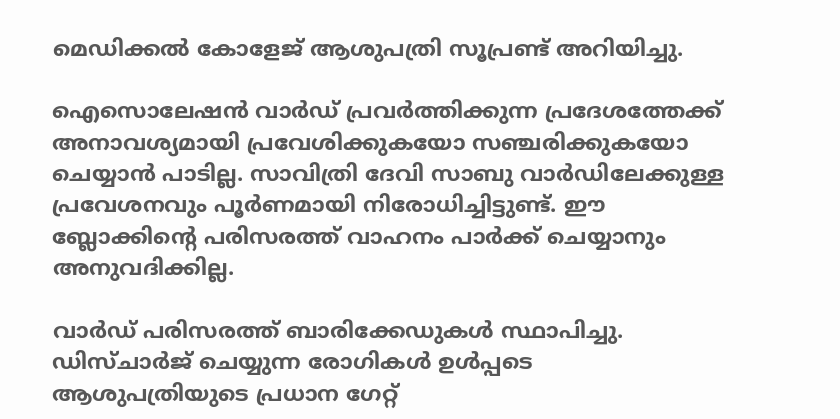മെഡിക്കൽ കോളേജ് ആശുപത്രി സൂപ്രണ്ട് അറിയിച്ചു.

ഐസൊലേഷൻ വാർഡ് പ്രവർത്തിക്കുന്ന പ്രദേശത്തേക്ക് അനാവശ്യമായി പ്രവേശിക്കുകയോ സഞ്ചരിക്കുകയോ ചെയ്യാൻ പാടില്ല. സാവിത്രി ദേവി സാബു വാർഡിലേക്കുള്ള പ്രവേശനവും പൂർണമായി നിരോധിച്ചിട്ടുണ്ട്. ഈ ബ്ലോക്കിന്റെ പരിസരത്ത് വാഹനം പാർക്ക് ചെയ്യാനും അനുവദിക്കില്ല.

വാർഡ് പരിസരത്ത് ബാരിക്കേഡുകൾ സ്ഥാപിച്ചു. ഡിസ്‌ചാർജ് ചെയ്യുന്ന രോഗികൾ ഉൾപ്പടെ ആശുപത്രിയുടെ പ്രധാന ഗേറ്റ്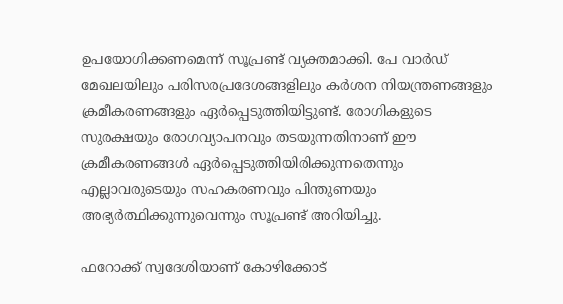ഉപയോഗിക്കണമെന്ന് സൂപ്രണ്ട് വ്യക്തമാക്കി. പേ വാർഡ് മേഖലയിലും പരിസരപ്രദേശങ്ങളിലും കർശന നിയന്ത്രണങ്ങളും ക്രമീകരണങ്ങളും ഏർപ്പെടുത്തിയിട്ടുണ്ട്. രോഗികളുടെ സുരക്ഷയും രോഗവ്യാപനവും തടയുന്നതിനാണ് ഈ ക്രമീകരണങ്ങൾ ഏർപ്പെടുത്തിയിരിക്കുന്നതെന്നും എല്ലാവരുടെയും സഹകരണവും പിന്തുണയും അഭ്യർത്ഥിക്കുന്നുവെന്നും സൂപ്രണ്ട് അറിയിച്ചു.

ഫറോക്ക് സ്വദേശിയാണ് കോഴിക്കോട്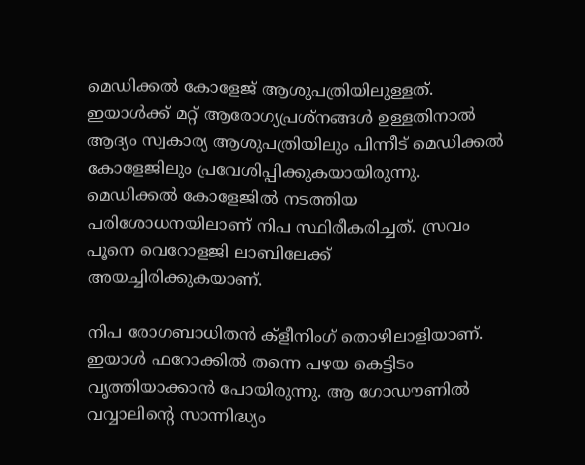മെഡിക്കൽ കോളേജ് ആശുപത്രിയിലുള്ളത്. ഇയാൾക്ക് മറ്റ് ആരോഗ്യപ്രശ്നങ്ങൾ ഉള്ളതിനാൽ ആദ്യം സ്വകാര്യ ആശുപത്രിയിലും പിന്നീട് മെഡിക്കൽ കോളേജിലും പ്രവേശിപ്പിക്കുകയായിരുന്നു. മെഡിക്കൽ കോളേജിൽ നടത്തിയ പരിശോധനയിലാണ് നിപ സ്ഥിരീകരിച്ചത്. സ്രവം പൂനെ വെറോളജി ലാബിലേക്ക് അയച്ചിരിക്കുകയാണ്.

നിപ രോഗബാധിതൻ ക്ളീനിംഗ് തൊഴിലാളിയാണ്. ഇയാൾ ഫറോക്കിൽ തന്നെ പഴയ കെട്ടിടം വൃത്തിയാക്കാൻ പോയിരുന്നു. ആ ഗോഡൗണിൽ വവ്വാലിന്റെ സാന്നിദ്ധ്യം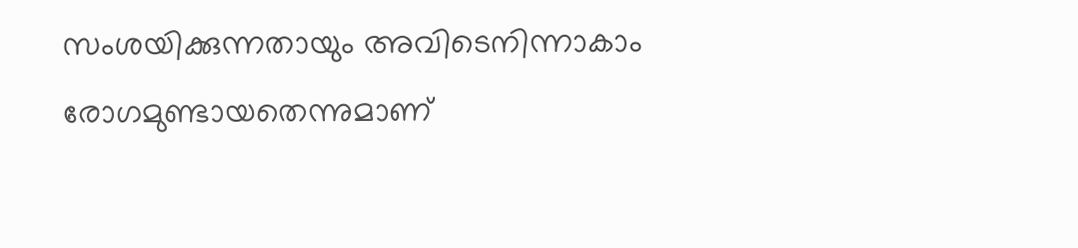സംശയിക്കുന്നതായും അവിടെനിന്നാകാം രോഗമുണ്ടായതെന്നുമാണ്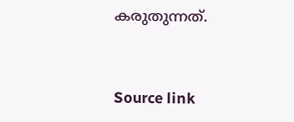കരുതുന്നത്.


Source link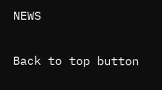NEWS

Back to top button